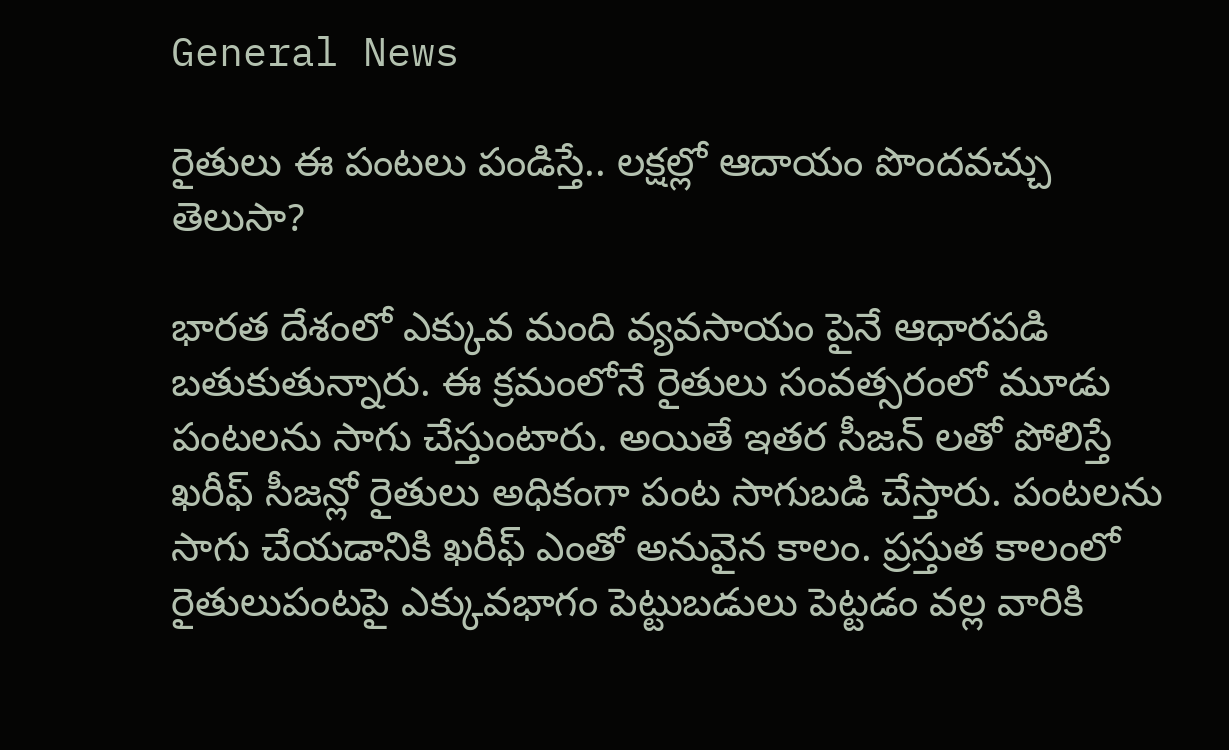General News

రైతులు ఈ పంటలు పండిస్తే.. లక్షల్లో ఆదాయం పొందవచ్చు తెలుసా?

భారత దేశంలో ఎక్కువ మంది వ్యవసాయం పైనే ఆధారపడి బతుకుతున్నారు. ఈ క్రమంలోనే రైతులు సంవత్సరంలో మూడు పంటలను సాగు చేస్తుంటారు. అయితే ఇతర సీజన్ లతో పోలిస్తే ఖరీఫ్ సీజన్లో రైతులు అధికంగా పంట సాగుబడి చేస్తారు. పంటలను సాగు చేయడానికి ఖరీఫ్ ఎంతో అనువైన కాలం. ప్రస్తుత కాలంలో రైతులుపంటపై ఎక్కువభాగం పెట్టుబడులు పెట్టడం వల్ల వారికి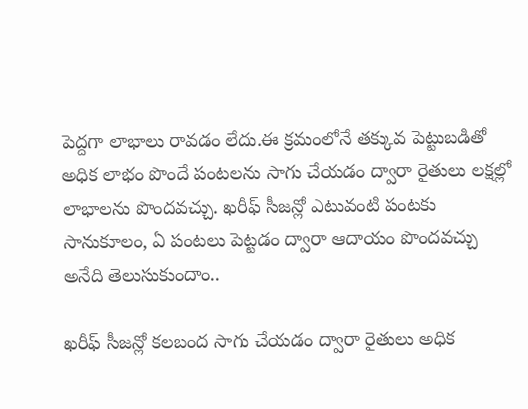పెద్దగా లాభాలు రావడం లేదు.ఈ క్రమంలోనే తక్కువ పెట్టుబడితో అధిక లాభం పొందే పంటలను సాగు చేయడం ద్వారా రైతులు లక్షల్లో లాభాలను పొందవచ్చు. ఖరీఫ్ సీజన్లో ఎటువంటి పంటకు సానుకూలం, ఏ పంటలు పెట్టడం ద్వారా ఆదాయం పొందవచ్చు అనేది తెలుసుకుందాం..

ఖరీఫ్ సీజన్లో కలబంద సాగు చేయడం ద్వారా రైతులు అధిక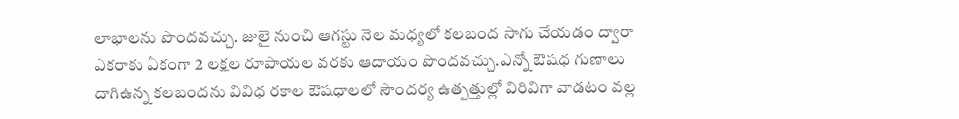లాభాలను పొందవచ్చు. జులై నుంచి ఆగస్టు నెల మధ్యలో కలబంద సాగు చేయడం ద్వారా ఎకరాకు ఏకంగా 2 లక్షల రూపాయల వరకు ఆదాయం పొందవచ్చు.ఎన్నో ఔషధ గుణాలు దాగిఉన్న కలబందను వివిధ రకాల ఔషధాలలో సౌందర్య ఉత్పత్తుల్లో విరివిగా వాడటం వల్ల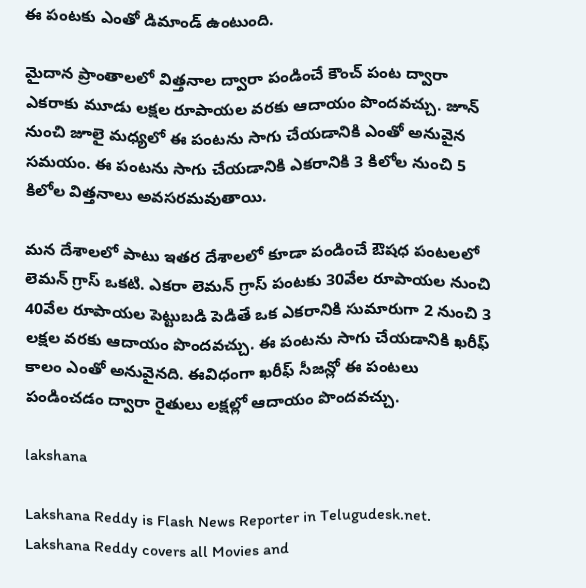ఈ పంటకు ఎంతో డిమాండ్ ఉంటుంది.

మైదాన ప్రాంతాలలో విత్తనాల ద్వారా పండించే కౌంచ్ పంట ద్వారా ఎకరాకు మూడు లక్షల రూపాయల వరకు ఆదాయం పొందవచ్చు. జూన్ నుంచి జూలై మధ్యలో ఈ పంటను సాగు చేయడానికి ఎంతో అనువైన సమయం. ఈ పంటను సాగు చేయడానికి ఎకరానికి 3 కిలోల నుంచి 5 కిలోల విత్తనాలు అవసరమవుతాయి.

మన దేశాలలో పాటు ఇతర దేశాలలో కూడా పండించే ఔషధ పంటలలో లెమన్ గ్రాస్ ఒకటి. ఎకరా లెమన్ గ్రాస్ పంటకు 30వేల రూపాయల నుంచి 40వేల రూపాయల పెట్టుబడి పెడితే ఒక ఎకరానికి సుమారుగా 2 నుంచి 3 లక్షల వరకు ఆదాయం పొందవచ్చు. ఈ పంటను సాగు చేయడానికి ఖరీఫ్ కాలం ఎంతో అనువైనది. ఈవిధంగా ఖరీఫ్ సీజన్లో ఈ పంటలు పండించడం ద్వారా రైతులు లక్షల్లో ఆదాయం పొందవచ్చు.

lakshana

Lakshana Reddy is Flash News Reporter in Telugudesk.net. Lakshana Reddy covers all Movies and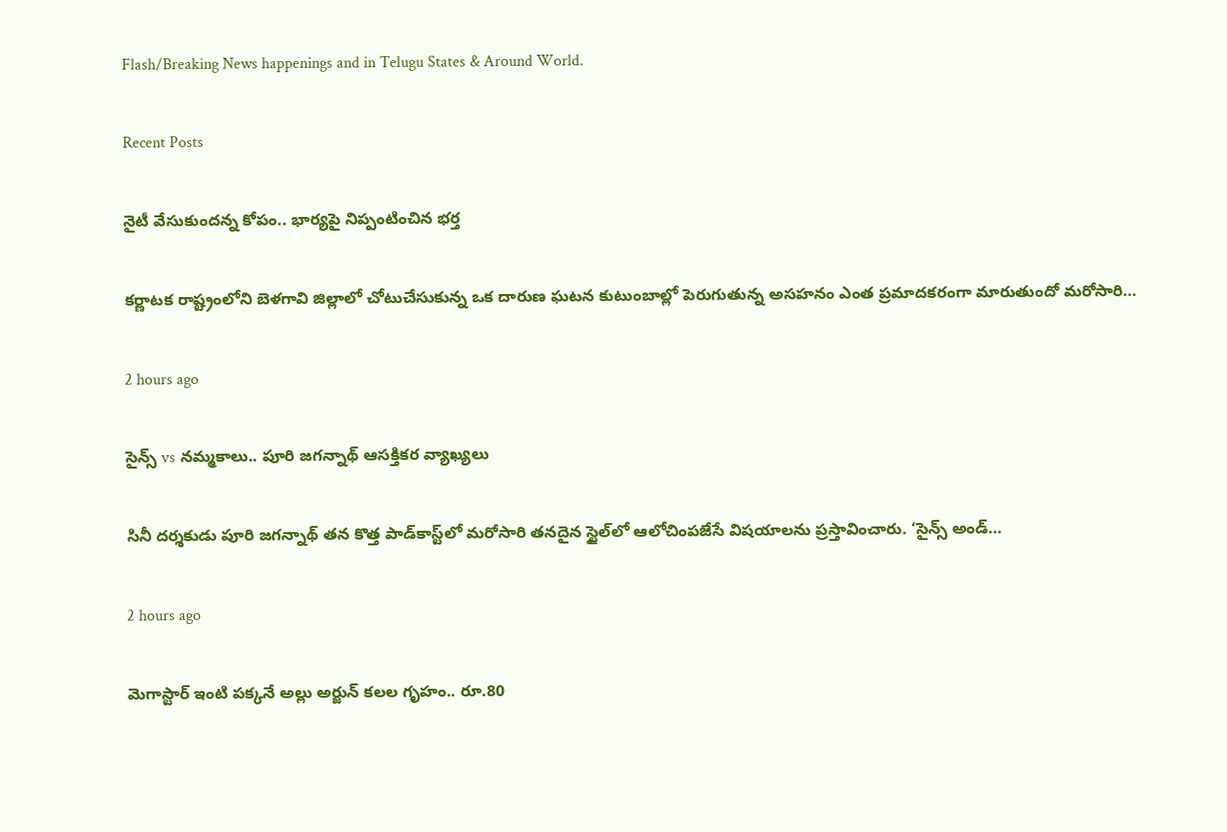Flash/Breaking News happenings and in Telugu States & Around World.

Recent Posts

నైటీ వేసుకుందన్న కోపం.. భార్యపై నిప్పంటించిన భర్త

కర్ణాటక రాష్ట్రంలోని బెళగావి జిల్లాలో చోటుచేసుకున్న ఒక దారుణ ఘటన కుటుంబాల్లో పెరుగుతున్న అసహనం ఎంత ప్రమాదకరంగా మారుతుందో మరోసారి…

2 hours ago

సైన్స్ vs నమ్మకాలు.. పూరి జగన్నాథ్ ఆసక్తికర వ్యాఖ్యలు

సినీ దర్శకుడు పూరి జగన్నాథ్ తన కొత్త పాడ్‌కాస్ట్‌లో మరోసారి తనదైన స్టైల్‌లో ఆలోచింపజేసే విషయాలను ప్రస్తావించారు. ‘సైన్స్ అండ్…

2 hours ago

మెగాస్టార్ ఇంటి పక్కనే అల్లు అర్జున్ కలల గృహం.. రూ.80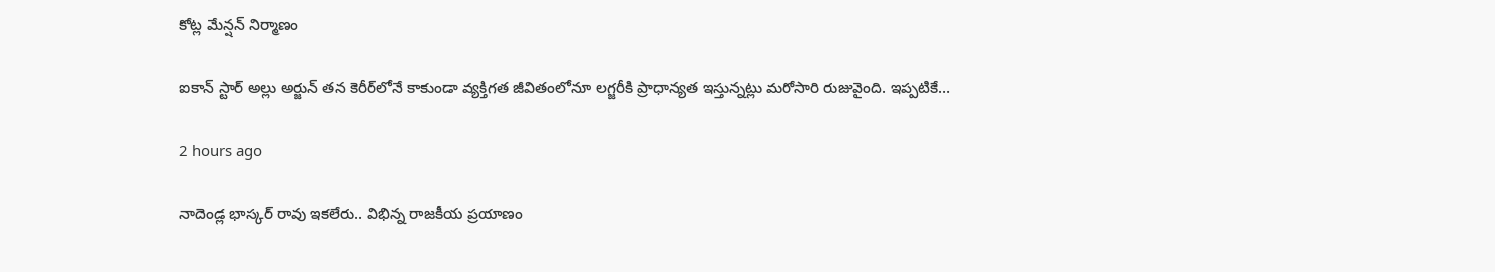కోట్ల మేన్షన్ నిర్మాణం

ఐకాన్ స్టార్ అల్లు అర్జున్ తన కెరీర్‌లోనే కాకుండా వ్యక్తిగత జీవితంలోనూ లగ్జరీకి ప్రాధాన్యత ఇస్తున్నట్లు మరోసారి రుజువైంది. ఇప్పటికే…

2 hours ago

నాదెండ్ల భాస్కర్ రావు ఇకలేరు.. విభిన్న రాజకీయ ప్రయాణం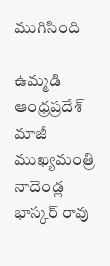ముగిసింది

ఉమ్మడి ఆంధ్రప్రదేశ్ మాజీ ముఖ్యమంత్రి నాదెండ్ల భాస్కర్ రావు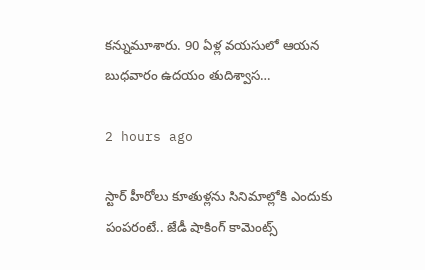కన్నుమూశారు. 90 ఏళ్ల వయసులో ఆయన బుధవారం ఉదయం తుదిశ్వాస…

2 hours ago

స్టార్ హీరోలు కూతుళ్లను సినిమాల్లోకి ఎందుకు పంపరంటే.. జేడీ షాకింగ్ కామెంట్స్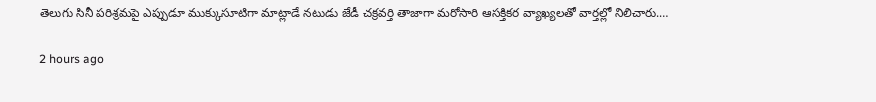తెలుగు సినీ పరిశ్రమపై ఎప్పుడూ ముక్కుసూటిగా మాట్లాడే నటుడు జేడీ చక్రవర్తి తాజాగా మరోసారి ఆసక్తికర వ్యాఖ్యలతో వార్తల్లో నిలిచారు.…

2 hours ago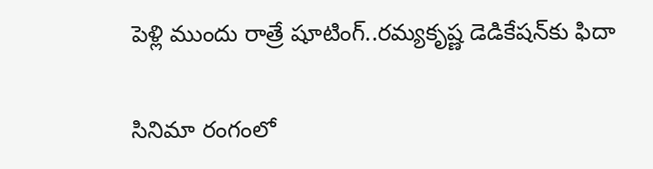పెళ్లి ముందు రాత్రే షూటింగ్..రమ్యకృష్ణ డెడికేషన్‌కు ఫిదా

సినిమా రంగంలో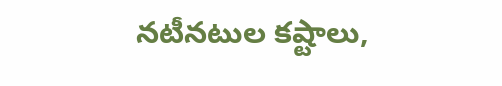నటీనటుల కష్టాలు,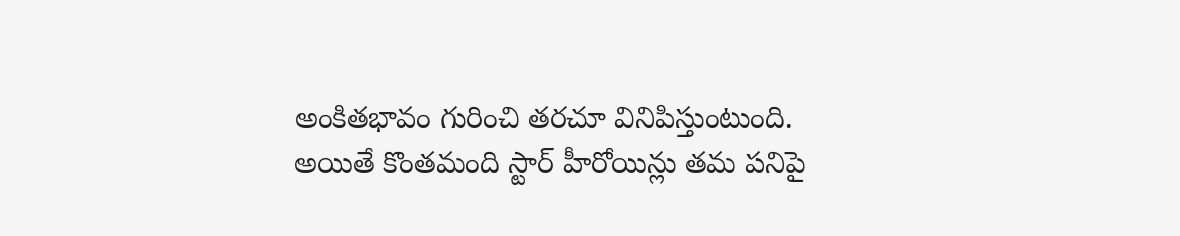అంకితభావం గురించి తరచూ వినిపిస్తుంటుంది. అయితే కొంతమంది స్టార్ హీరోయిన్లు తమ పనిపై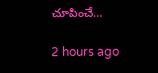చూపించే…

2 hours ago